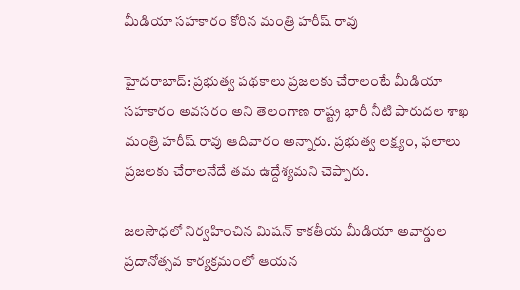మీడియా సహకారం కోరిన మంత్రి హరీష్ రావు

హైదరాబాద్: ప్రభుత్వ పథకాలు ప్రజలకు చేరాలంటే మీడియా సహకారం అవసరం అని తెలంగాణ రాష్ట్ర భారీ నీటి పారుదల శాఖ మంత్రి హరీష్ రావు ఆదివారం అన్నారు. ప్రభుత్వ లక్ష్యం, ఫలాలు ప్రజలకు చేరాలనేదే తమ ఉద్దేశ్యమని చెప్పారు.

జలసౌధలో నిర్వహించిన మిషన్ కాకతీయ మీడియా అవార్డుల ప్రదానోత్సవ కార్యక్రమంలో ఆయన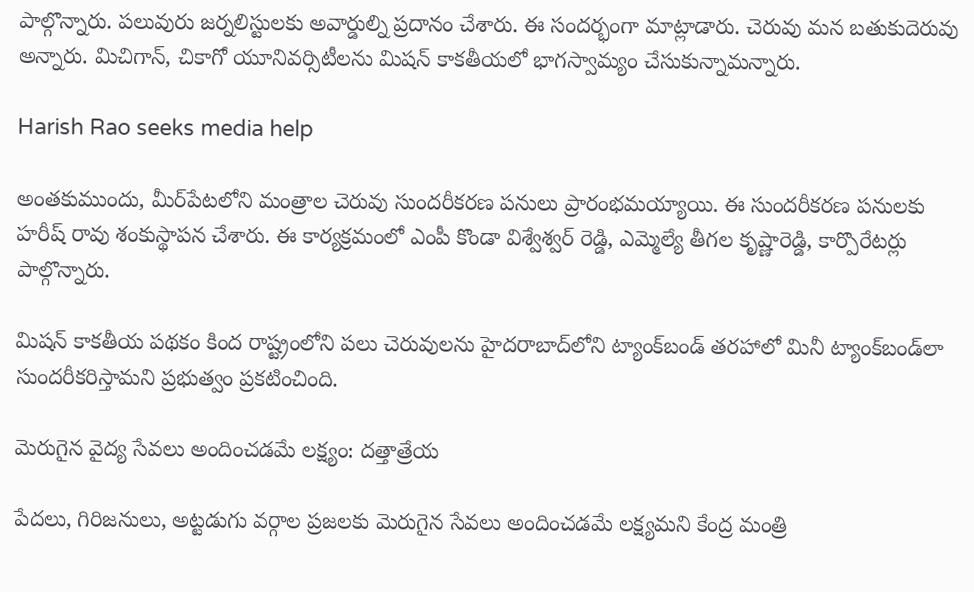పాల్గొన్నారు. పలువురు జర్నలిస్టులకు అవార్డుల్ని ప్రదానం చేశారు. ఈ సందర్భంగా మాట్లాడారు. చెరువు మన బతుకుదెరువు అన్నారు. మిచిగాన్, చికాగో యూనివర్సిటీలను మిషన్ కాకతీయలో భాగస్వామ్యం చేసుకున్నామన్నారు.

Harish Rao seeks media help

అంతకుముందు, మీర్‌పేటలోని మంత్రాల చెరువు సుందరీకరణ పనులు ప్రారంభమయ్యాయి. ఈ సుందరీకరణ పనులకు హరీష్ రావు శంకుస్థాపన చేశారు. ఈ కార్యక్రమంలో ఎంపీ కొండా విశ్వేశ్వర్ రెడ్డి, ఎమ్మెల్యే తీగల కృష్ణారెడ్డి, కార్పొరేటర్లు పాల్గొన్నారు.

మిషన్ కాకతీయ పథకం కింద రాష్ట్రంలోని పలు చెరువులను హైదరాబాద్‌లోని ట్యాంక్‌బండ్ తరహాలో మినీ ట్యాంక్‌బండ్‌లా సుందరీకరిస్తామని ప్రభుత్వం ప్రకటించింది.

మెరుగైన వైద్య సేవలు అందించడమే లక్ష్యం: దత్తాత్రేయ

పేదలు, గిరిజనులు, అట్టడుగు వర్గాల ప్రజలకు మెరుగైన సేవలు అందించడమే లక్ష్యమని కేంద్ర మంత్రి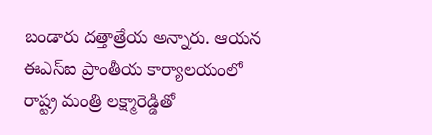బండారు దత్తాత్రేయ అన్నారు. ఆయన ఈఎస్‌ఐ ప్రాంతీయ కార్యాలయంలో రాష్ట్ర మంత్రి లక్ష్మారెడ్డితో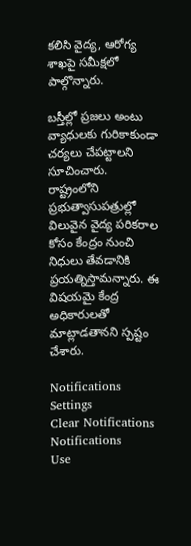కలిసి వైద్య, ఆరోగ్య శాఖపై సమీక్షలో పాల్గొన్నారు.

బస్తీల్లో ప్రజలు అంటు వ్యాధులకు గురికాకుండా చర్యలు చేపట్టాలని సూచించారు. రాష్ట్రంలోని ప్రభుత్వాసుపత్రుల్లో విలువైన వైద్య పరికరాల కోసం కేంద్రం నుంచి నిధులు తేవడానికి ప్రయత్నిస్తామన్నారు. ఈ విషయమై కేంద్ర అధికారులతో మాట్లాడతానని స్పష్టం చేశారు.

Notifications
Settings
Clear Notifications
Notifications
Use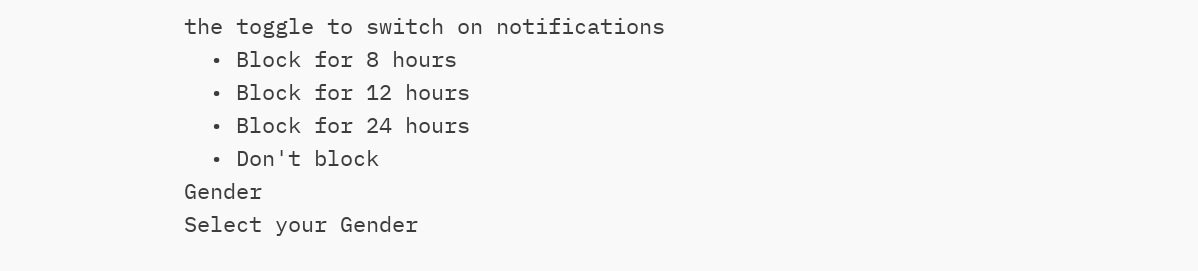the toggle to switch on notifications
  • Block for 8 hours
  • Block for 12 hours
  • Block for 24 hours
  • Don't block
Gender
Select your Gender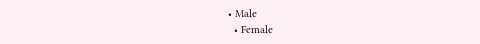• Male
  • Female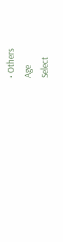• Others
Age
Select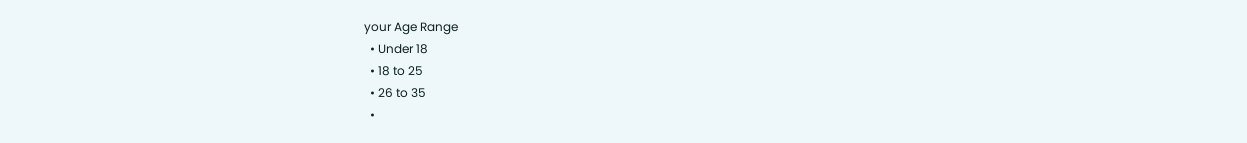your Age Range
  • Under 18
  • 18 to 25
  • 26 to 35
  •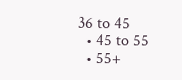36 to 45
  • 45 to 55
  • 55+